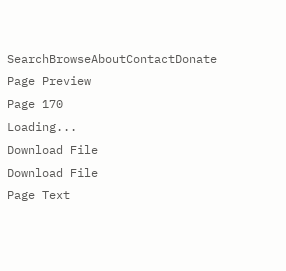SearchBrowseAboutContactDonate
Page Preview
Page 170
Loading...
Download File
Download File
Page Text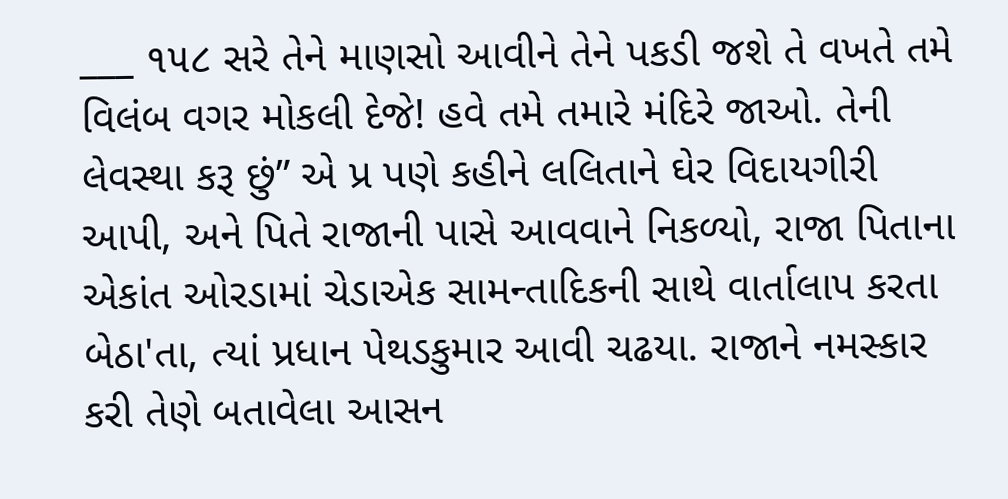___ ૧૫૮ સરે તેને માણસો આવીને તેને પકડી જશે તે વખતે તમે વિલંબ વગર મોકલી દેજે! હવે તમે તમારે મંદિરે જાઓ. તેની લેવસ્થા કરૂ છું” એ પ્ર પણે કહીને લલિતાને ઘેર વિદાયગીરી આપી, અને પિતે રાજાની પાસે આવવાને નિકળ્યો, રાજા પિતાના એકાંત ઓરડામાં ચેડાએક સામન્તાદિકની સાથે વાર્તાલાપ કરતા બેઠા'તા, ત્યાં પ્રધાન પેથડકુમાર આવી ચઢયા. રાજાને નમસ્કાર કરી તેણે બતાવેલા આસન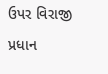ઉપર વિરાજી પ્રધાન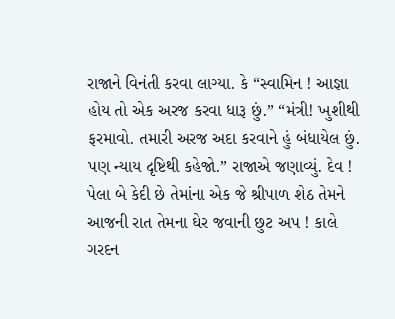રાજાને વિનંતી કરવા લાગ્યા. કે “સ્વામિન ! આજ્ઞા હોય તો એક અરજ કરવા ધારૂ છું.” “મંત્રી! ખુશીથી ફરમાવો. તમારી અરજ અદા કરવાને હું બંધાયેલ છું. પણ ન્યાય દૃષ્ટિથી કહેજો.” રાજાએ જણાવ્યું. દેવ ! પેલા બે કેદી છે તેમાંના એક જે શ્રીપાળ શેઠ તેમને આજની રાત તેમના ઘેર જવાની છુટ અપ ! કાલે ગરદન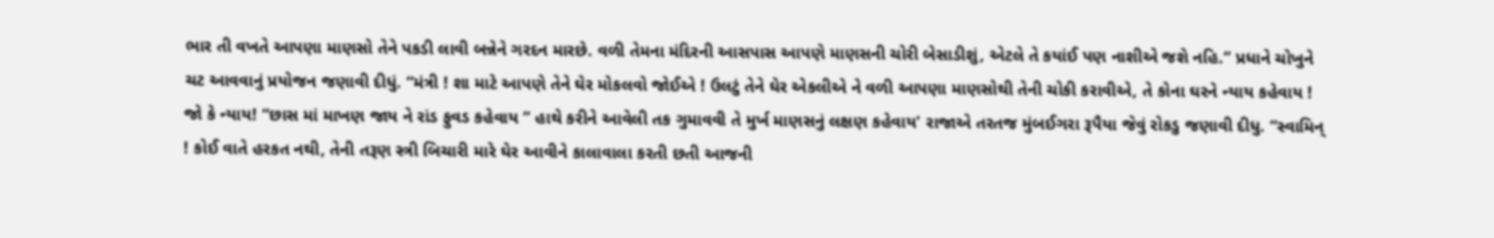ભાર તી વખતે આપણા માણસો તેને પકડી લાવી બન્નેને ગરદન મારછે. વળી તેમના મંદિરની આસપાસ આપણે માણસની ચોરી બેસાડીશું, એટલે તે કયાંઈ પણ નાશીએ જશે નહિ.” પ્રધાને ચોખુને ચટ આવવાનું પ્રયોજન જણાવી દીધું. “મંત્રી ! શા માટે આપણે તેને ઘેર મોકલવો જોઈએ ! ઉલટું તેને ઘેર એકલીએ ને વળી આપણા માણસોથી તેની ચોકી કરાવીએ, તે કોના ઘરને ન્યાય કહેવાય ! જો કે ન્યાય! “છાસ માં માખણ જાય ને રાંડ ફુવડ કહેવાય ” હાથે કરીને આવેલી તક ગુમાવવી તે મુર્ખ માણસનું લક્ષણ કહેવાય' રાજાએ તરતજ મુંબઈગરા રૂપૈયા જેવું રોકડુ જણાવી દીધુ. “સ્વામિન્ ! કોઈ વાતે હરકત નથી, તેની તરૂણ સ્ત્રી બિચારી મારે ઘેર આવીને કાલાવાલા કરતી છતી આજની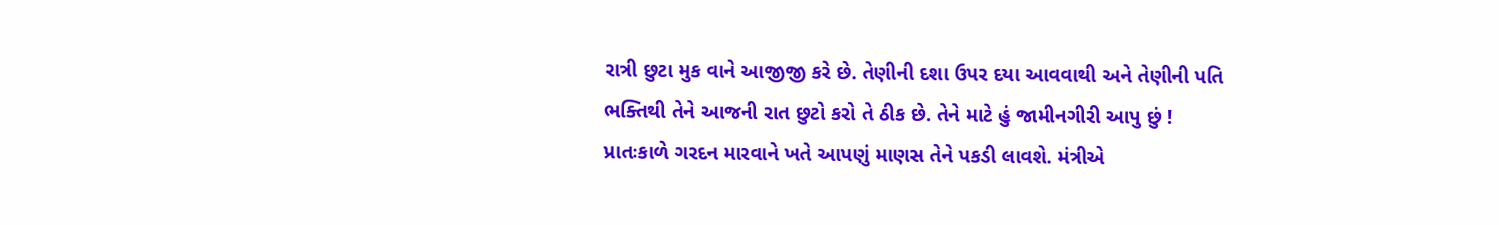રાત્રી છુટા મુક વાને આજીજી કરે છે. તેણીની દશા ઉપર દયા આવવાથી અને તેણીની પતિ ભક્તિથી તેને આજની રાત છુટો કરો તે ઠીક છે. તેને માટે હું જામીનગીરી આપુ છું ! પ્રાતઃકાળે ગરદન મારવાને ખતે આપણું માણસ તેને પકડી લાવશે. મંત્રીએ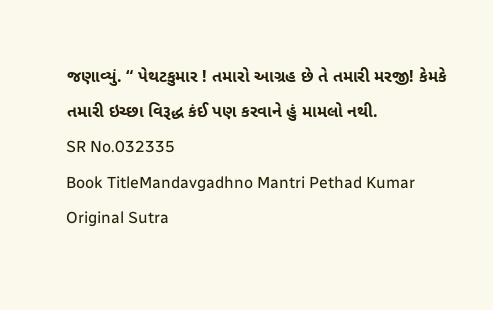જણાવ્યું. “ પેથટકુમાર ! તમારો આગ્રહ છે તે તમારી મરજી! કેમકે તમારી ઇચ્છા વિરૂદ્ધ કંઈ પણ કરવાને હું મામલો નથી.
SR No.032335
Book TitleMandavgadhno Mantri Pethad Kumar
Original Sutra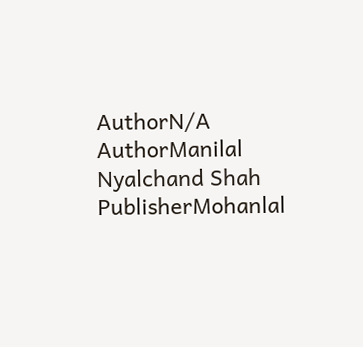AuthorN/A
AuthorManilal Nyalchand Shah
PublisherMohanlal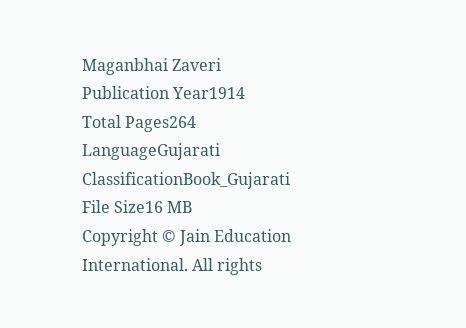Maganbhai Zaveri
Publication Year1914
Total Pages264
LanguageGujarati
ClassificationBook_Gujarati
File Size16 MB
Copyright © Jain Education International. All rights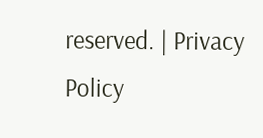reserved. | Privacy Policy